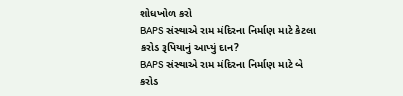શોધખોળ કરો
BAPS સંસ્થાએ રામ મંદિરના નિર્માણ માટે કેટલા કરોડ રૂપિયાનું આપ્યું દાન?
BAPS સંસ્થાએ રામ મંદિરના નિર્માણ માટે બે કરોડ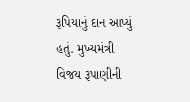રૂપિયાનું દાન આપ્યું હતું. મુખ્યમંત્રી વિજય રૂપાણીની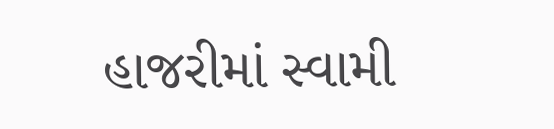હાજરીમાં સ્વામી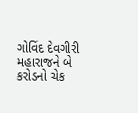ગોવિંદ દેવગીરી મહારાજને બે કરોડનો ચેક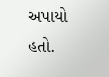અપાયો હતો.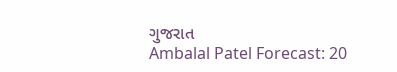ગુજરાત
Ambalal Patel Forecast: 20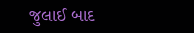જુલાઈ બાદ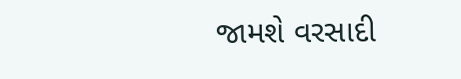જામશે વરસાદી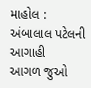માહોલ : અંબાલાલ પટેલની આગાહી
આગળ જુઓ